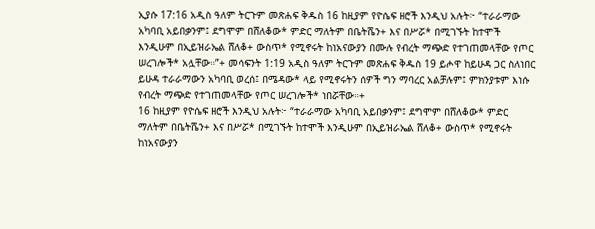ኢያሱ 17:16 አዲስ ዓለም ትርጉም መጽሐፍ ቅዱስ 16 ከዚያም የዮሴፍ ዘሮች እንዲህ አሉት፦ “ተራራማው አካባቢ አይበቃንም፤ ደግሞም በሸለቆው* ምድር ማለትም በቤትሼን+ እና በሥሯ* በሚገኙት ከተሞች እንዲሁም በኢይዝራኤል ሸለቆ+ ውስጥ* የሚኖሩት ከነአናውያን በሙሉ የብረት ማጭድ የተገጠመላቸው የጦር ሠረገሎች* አሏቸው።”+ መሳፍንት 1:19 አዲስ ዓለም ትርጉም መጽሐፍ ቅዱስ 19 ይሖዋ ከይሁዳ ጋር ስለነበር ይሁዳ ተራራማውን አካባቢ ወረሰ፤ በሜዳው* ላይ የሚኖሩትን ሰዎች ግን ማባረር አልቻሉም፤ ምክንያቱም እነሱ የብረት ማጭድ የተገጠመላቸው የጦር ሠረገሎች* ነበሯቸው።+
16 ከዚያም የዮሴፍ ዘሮች እንዲህ አሉት፦ “ተራራማው አካባቢ አይበቃንም፤ ደግሞም በሸለቆው* ምድር ማለትም በቤትሼን+ እና በሥሯ* በሚገኙት ከተሞች እንዲሁም በኢይዝራኤል ሸለቆ+ ውስጥ* የሚኖሩት ከነአናውያን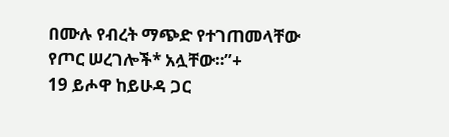በሙሉ የብረት ማጭድ የተገጠመላቸው የጦር ሠረገሎች* አሏቸው።”+
19 ይሖዋ ከይሁዳ ጋር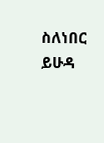ስለነበር ይሁዳ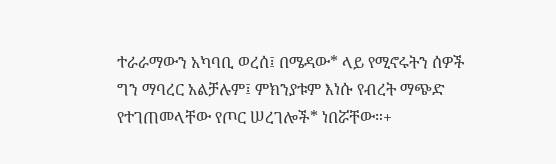ተራራማውን አካባቢ ወረሰ፤ በሜዳው* ላይ የሚኖሩትን ሰዎች ግን ማባረር አልቻሉም፤ ምክንያቱም እነሱ የብረት ማጭድ የተገጠመላቸው የጦር ሠረገሎች* ነበሯቸው።+